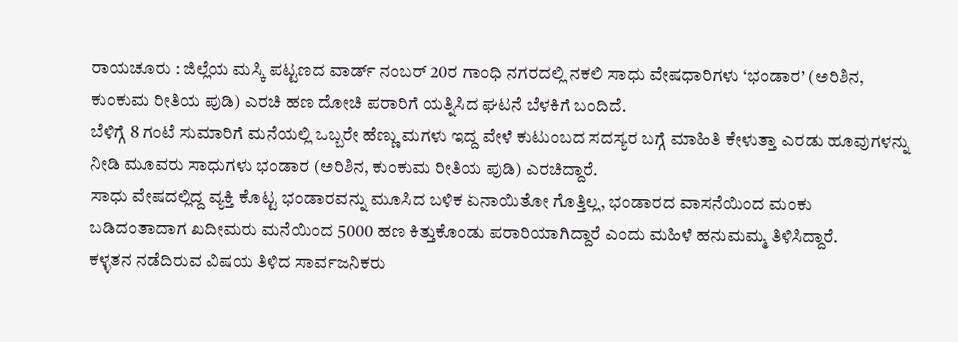ರಾಯಚೂರು : ಜಿಲ್ಲೆಯ ಮಸ್ಕಿ ಪಟ್ಟಣದ ವಾರ್ಡ್ ನಂಬರ್ 20ರ ಗಾಂಧಿ ನಗರದಲ್ಲಿ ನಕಲಿ ಸಾಧು ವೇಷಧಾರಿಗಳು ‘ಭಂಡಾರ’ (ಅರಿಶಿನ, ಕುಂಕುಮ ರೀತಿಯ ಪುಡಿ) ಎರಚಿ ಹಣ ದೋಚಿ ಪರಾರಿಗೆ ಯತ್ನಿಸಿದ ಘಟನೆ ಬೆಳಕಿಗೆ ಬಂದಿದೆ.
ಬೆಳಿಗ್ಗೆ 8 ಗಂಟೆ ಸುಮಾರಿಗೆ ಮನೆಯಲ್ಲಿ ಒಬ್ಬರೇ ಹೆಣ್ಣು ಮಗಳು ಇದ್ದ ವೇಳೆ ಕುಟುಂಬದ ಸದಸ್ಯರ ಬಗ್ಗೆ ಮಾಹಿತಿ ಕೇಳುತ್ತಾ ಎರಡು ಹೂವುಗಳನ್ನು ನೀಡಿ ಮೂವರು ಸಾಧುಗಳು ಭಂಡಾರ (ಅರಿಶಿನ, ಕುಂಕುಮ ರೀತಿಯ ಪುಡಿ) ಎರಚಿದ್ದಾರೆ.
ಸಾಧು ವೇಷದಲ್ಲಿದ್ದ ವ್ಯಕ್ತಿ ಕೊಟ್ಟ ಭಂಡಾರವನ್ನು ಮೂಸಿದ ಬಳಿಕ ಏನಾಯಿತೋ ಗೊತ್ತಿಲ್ಲ, ಭಂಡಾರದ ವಾಸನೆಯಿಂದ ಮಂಕು ಬಡಿದಂತಾದಾಗ ಖದೀಮರು ಮನೆಯಿಂದ 5000 ಹಣ ಕಿತ್ತುಕೊಂಡು ಪರಾರಿಯಾಗಿದ್ದಾರೆ ಎಂದು ಮಹಿಳೆ ಹನುಮಮ್ಮ ತಿಳಿಸಿದ್ದಾರೆ.
ಕಳ್ಳತನ ನಡೆದಿರುವ ವಿಷಯ ತಿಳಿದ ಸಾರ್ವಜನಿಕರು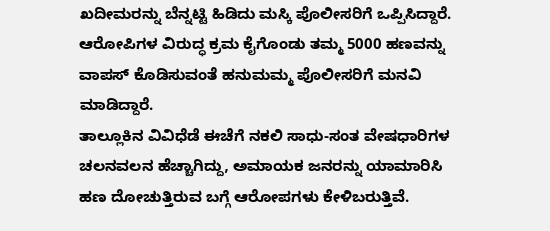ಖದೀಮರನ್ನು ಬೆನ್ನಟ್ಟಿ ಹಿಡಿದು ಮಸ್ಕಿ ಪೊಲೀಸರಿಗೆ ಒಪ್ಪಿಸಿದ್ದಾರೆ. ಆರೋಪಿಗಳ ವಿರುದ್ಧ ಕ್ರಮ ಕೈಗೊಂಡು ತಮ್ಮ 5000 ಹಣವನ್ನು ವಾಪಸ್ ಕೊಡಿಸುವಂತೆ ಹನುಮಮ್ಮ ಪೊಲೀಸರಿಗೆ ಮನವಿ ಮಾಡಿದ್ದಾರೆ.
ತಾಲ್ಲೂಕಿನ ವಿವಿಧೆಡೆ ಈಚೆಗೆ ನಕಲಿ ಸಾಧು-ಸಂತ ವೇಷಧಾರಿಗಳ ಚಲನವಲನ ಹೆಚ್ಚಾಗಿದ್ದು, ಅಮಾಯಕ ಜನರನ್ನು ಯಾಮಾರಿಸಿ ಹಣ ದೋಚುತ್ತಿರುವ ಬಗ್ಗೆ ಆರೋಪಗಳು ಕೇಳಿಬರುತ್ತಿವೆ.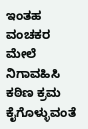ಇಂತಹ ವಂಚಕರ ಮೇಲೆ ನಿಗಾವಹಿಸಿ ಕಠಿಣ ಕ್ರಮ ಕೈಗೊಳ್ಳುವಂತೆ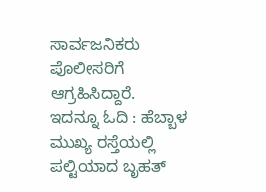ಸಾರ್ವಜನಿಕರು ಪೊಲೀಸರಿಗೆ ಆಗ್ರಹಿಸಿದ್ದಾರೆ.
ಇದನ್ನೂ ಓದಿ : ಹೆಬ್ಬಾಳ ಮುಖ್ಯ ರಸ್ತೆಯಲ್ಲಿ ಪಲ್ಟಿಯಾದ ಬೃಹತ್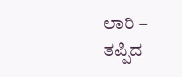ಲಾರಿ – ತಪ್ಪಿದ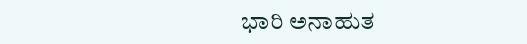ಭಾರಿ ಅನಾಹುತ